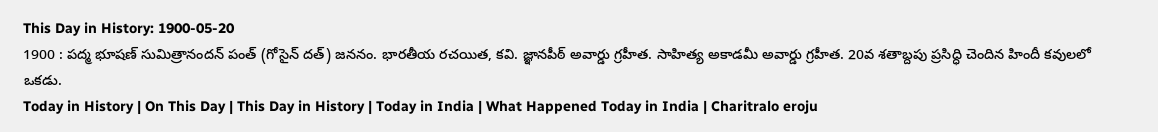This Day in History: 1900-05-20
1900 : పద్మ భూషణ్ సుమిత్రానందన్ పంత్ (గోసైన్ దత్) జననం. భారతీయ రచయిత, కవి. జ్ఞానపీఠ్ అవార్డు గ్రహీత. సాహిత్య అకాడమీ అవార్డు గ్రహీత. 20వ శతాబ్దపు ప్రసిద్ధి చెందిన హిందీ కవులలో ఒకడు.
Today in History | On This Day | This Day in History | Today in India | What Happened Today in India | Charitralo eroju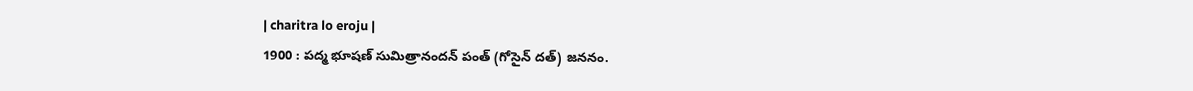| charitra lo eroju |
1900 : పద్మ భూషణ్ సుమిత్రానందన్ పంత్ (గోసైన్ దత్) జననం.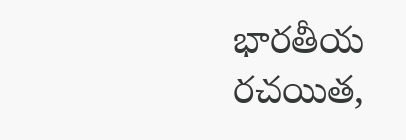భారతీయ రచయిత,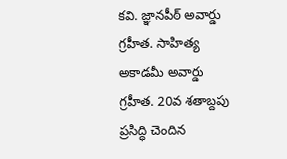కవి. జ్ఞానపీఠ్ అవార్డు గ్రహీత. సాహిత్య అకాడమీ అవార్డు గ్రహీత. 20వ శతాబ్దపు ప్రసిద్ధి చెందిన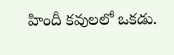హిందీ కవులలో ఒకడు.